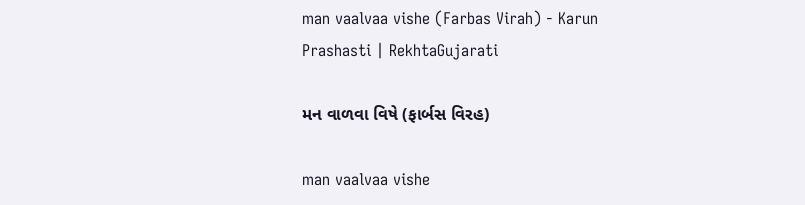man vaalvaa vishe (Farbas Virah) - Karun Prashasti | RekhtaGujarati

મન વાળવા વિષે (ફાર્બસ વિરહ)

man vaalvaa vishe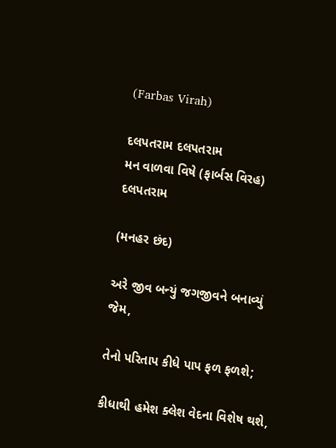(Farbas Virah)

દલપતરામ દલપતરામ
મન વાળવા વિષે (ફાર્બસ વિરહ)
દલપતરામ

(મનહર છંદ)

અરે જીવ બન્યું જગજીવને બનાવ્યું જેમ,

તેનો પરિતાપ કીધે પાપ ફળ ફળશે;

કીધાથી હમેશ ક્લેશ વેદના વિશેષ થશે,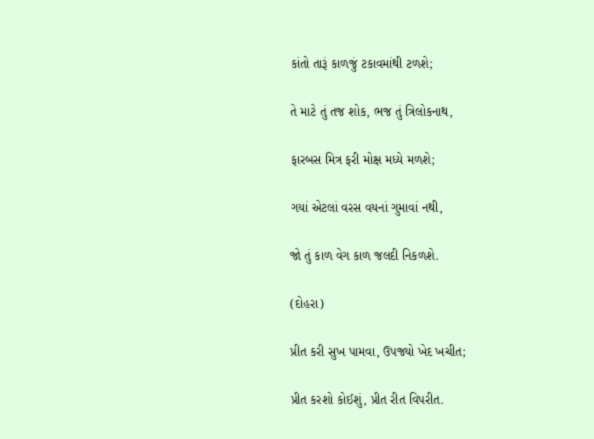કાંતો તારૂં કાળજું ટકાવમાંથી ટળશે;

તે માટે તું તજ શોક, ભજ તું ત્રિલોકનાથ,

ફારબસ મિત્ર ફરી મોક્ષ મધ્યે મળશે;

ગયાં એટલાં વરસ વયનાં ગુમાવાં નથી,

જો તું કાળ વેગ કાળ જલદી નિકળશે.

(દોહરા)

પ્રીત કરી સુખ પામવા, ઉપજ્યો ખેદ ખચીત;

પ્રીત કરશો કોઈશું, પ્રીત રીત વિપરીત.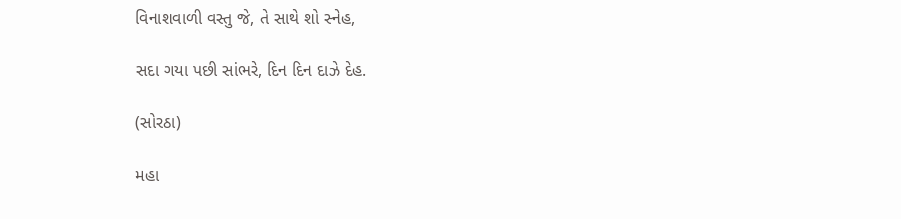વિનાશવાળી વસ્તુ જે, તે સાથે શો સ્નેહ,

સદા ગયા પછી સાંભરે, દિન દિન દાઝે દેહ.

(સોરઠા)

મહા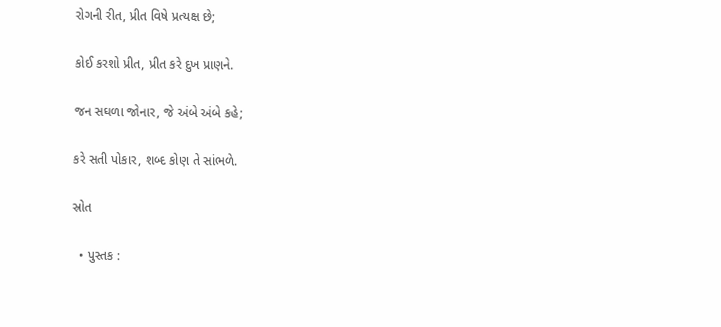રોગની રીત, પ્રીત વિષે પ્રત્યક્ષ છે;

કોઈ કરશો પ્રીત, પ્રીત કરે દુખ પ્રાણને.

જન સઘળા જોનાર, જે અંબે અંબે કહે;

કરે સતી પોકાર, શબ્દ કોણ તે સાંભળે.

સ્રોત

  • પુસ્તક :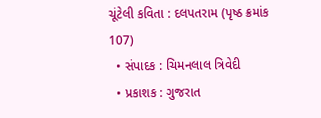ચૂંટેલી કવિતા : દલપતરામ (પૃષ્ઠ ક્રમાંક 107)
  • સંપાદક : ચિમનલાલ ત્રિવેદી
  • પ્રકાશક : ગુજરાત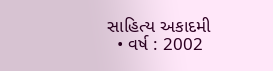સાહિત્ય અકાદમી
  • વર્ષ : 2002